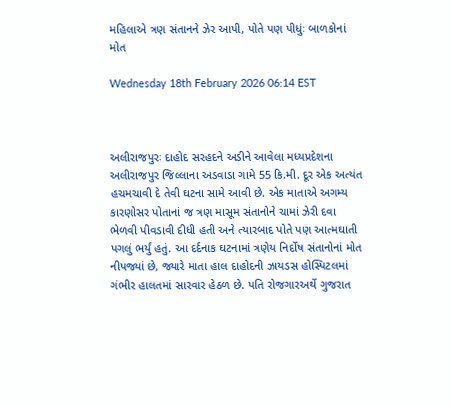મહિલાએ ત્રણ સંતાનને ઝેર આપી, પોતે પણ પીધુંઃ બાળકોનાં મોત

Wednesday 18th February 2026 06:14 EST



અલીરાજપુરઃ દાહોદ સરહદને અડીને આવેલા મધ્યપ્રદેશના અલીરાજપુર જિલ્લાના અડવાડા ગામે 55 કિ.મી. દૂર એક અત્યંત હચમચાવી દે તેવી ઘટના સામે આવી છે. એક માતાએ અગમ્ય કારણોસર પોતાનાં જ ત્રણ માસૂમ સંતાનોને ચામાં ઝેરી દવા ભેળવી પીવડાવી દીધી હતી અને ત્યારબાદ પોતે પણ આત્મઘાતી પગલું ભર્યું હતું. આ દર્દનાક ઘટનામાં ત્રણેય નિર્દોષ સંતાનોનાં મોત નીપજ્યાં છે, જ્યારે માતા હાલ દાહોદની ઝાયડસ હોસ્પિટલમાં ગંભીર હાલતમાં સારવાર હેઠળ છે. પતિ રોજગારઅર્થે ગુજરાત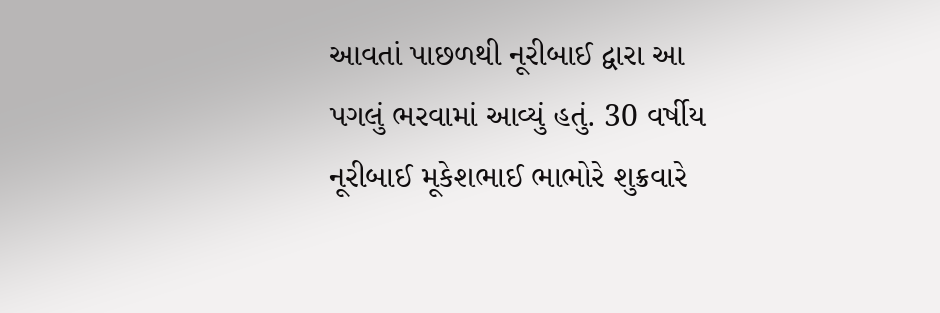આવતાં પાછળથી નૂરીબાઈ દ્વારા આ પગલું ભરવામાં આવ્યું હતું. 30 વર્ષીય નૂરીબાઈ મૂકેશભાઈ ભાભોરે શુક્રવારે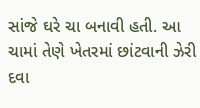સાંજે ઘરે ચા બનાવી હતી. આ ચામાં તેણે ખેતરમાં છાંટવાની ઝેરી દવા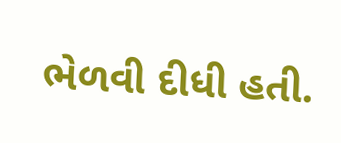ભેળવી દીધી હતી.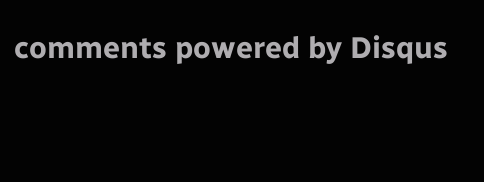comments powered by Disqus